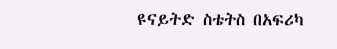ዩናይትድ ስቴትስ በአፍሪካ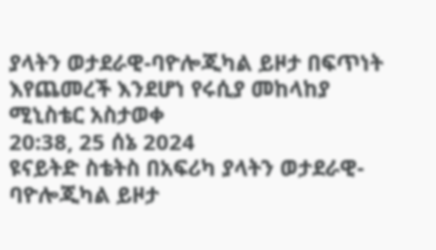ያላትን ወታደራዊ-ባዮሎጂካል ይዞታ በፍጥነት እየጨመረች እንደሆነ የሩሲያ መከላከያ ሚኒስቴር አስታወቀ
20:38, 25 ሰኔ 2024
ዩናይትድ ስቴትስ በአፍሪካ ያላትን ወታደራዊ-ባዮሎጂካል ይዞታ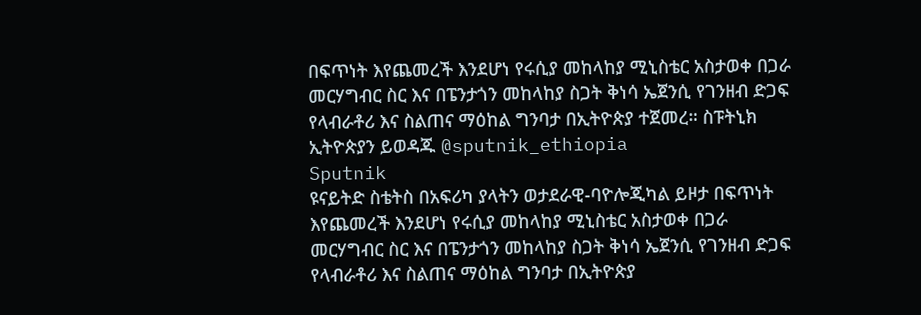በፍጥነት እየጨመረች እንደሆነ የሩሲያ መከላከያ ሚኒስቴር አስታወቀ በጋራ መርሃግብር ስር እና በፔንታጎን መከላከያ ስጋት ቅነሳ ኤጀንሲ የገንዘብ ድጋፍ የላብራቶሪ እና ስልጠና ማዕከል ግንባታ በኢትዮጵያ ተጀመረ። ስፑትኒክ ኢትዮጵያን ይወዳጁ @sputnik_ethiopia
Sputnik
ዩናይትድ ስቴትስ በአፍሪካ ያላትን ወታደራዊ-ባዮሎጂካል ይዞታ በፍጥነት እየጨመረች እንደሆነ የሩሲያ መከላከያ ሚኒስቴር አስታወቀ በጋራ መርሃግብር ስር እና በፔንታጎን መከላከያ ስጋት ቅነሳ ኤጀንሲ የገንዘብ ድጋፍ የላብራቶሪ እና ስልጠና ማዕከል ግንባታ በኢትዮጵያ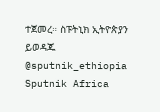ተጀመረ። ስፑትኒክ ኢትዮጵያን ይወዳጁ @sputnik_ethiopia
Sputnik Africa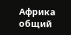Африка общий